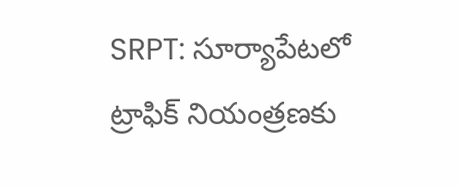SRPT: సూర్యాపేటలో ట్రాఫిక్ నియంత్రణకు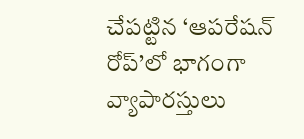చేపట్టిన ‘ఆపరేషన్ రోప్’లో భాగంగా వ్యాపారస్తులు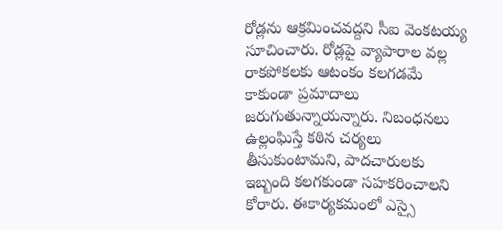రోడ్లను ఆక్రమించవద్దని సీఐ వెంకటయ్య సూచించారు. రోడ్లపై వ్యాపారాల వల్ల రాకపోకలకు ఆటంకం కలగడమే కాకుండా ప్రమాదాలు జరుగుతున్నాయన్నారు. నిబంధనలు ఉల్లంఘిస్తే కఠిన చర్యలు తీసుకుంటామని, పాదచారులకు ఇబ్బంది కలగకుండా సహకరించాలని కోరారు. ఈకార్యకమంలో ఎస్సై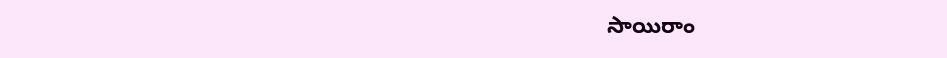సాయిరాం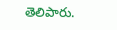తెలిపారు.